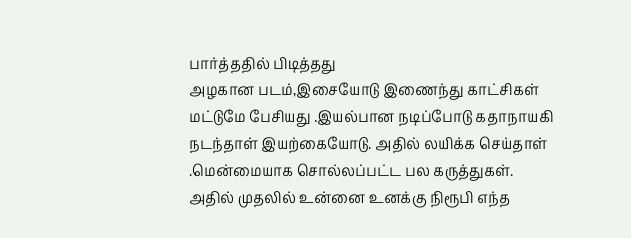பார்த்ததில் பிடித்தது
அழகான படம்,இசையோடு இணைந்து காட்சிகள் மட்டுமே பேசியது .இயல்பான நடிப்போடு கதாநாயகி நடந்தாள் இயற்கையோடு. அதில் லயிக்க செய்தாள் .மென்மையாக சொல்லப்பட்ட பல கருத்துகள்.
அதில் முதலில் உன்னை உனக்கு நிரூபி எந்த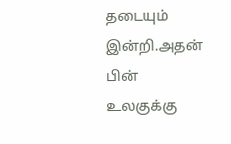தடையும் இன்றி.அதன் பின் உலகுக்கு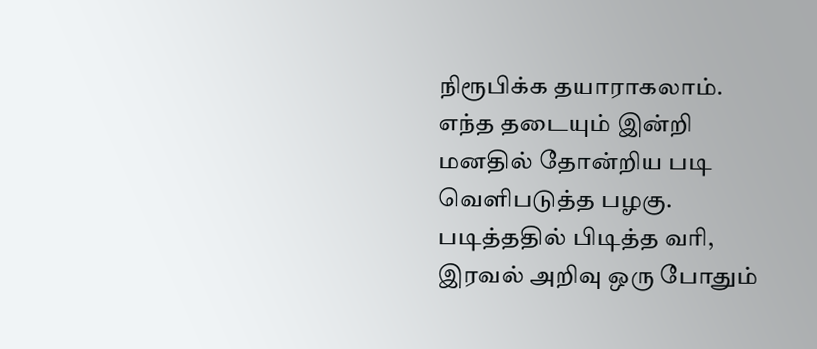நிரூபிக்க தயாராகலாம். எந்த தடையும் இன்றி மனதில் தோன்றிய படி வெளிபடுத்த பழகு.
படித்ததில் பிடித்த வரி,
இரவல் அறிவு ஒரு போதும்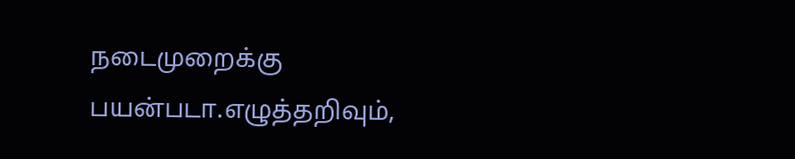நடைமுறைக்கு பயன்படா.எழுத்தறிவும்,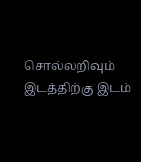சொல்லறிவும் இடத்திற்கு இடம்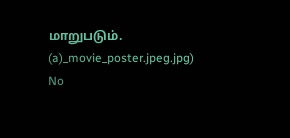மாறுபடும்.
(a)_movie_poster.jpeg.jpg)
No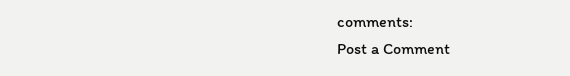comments:
Post a Comment